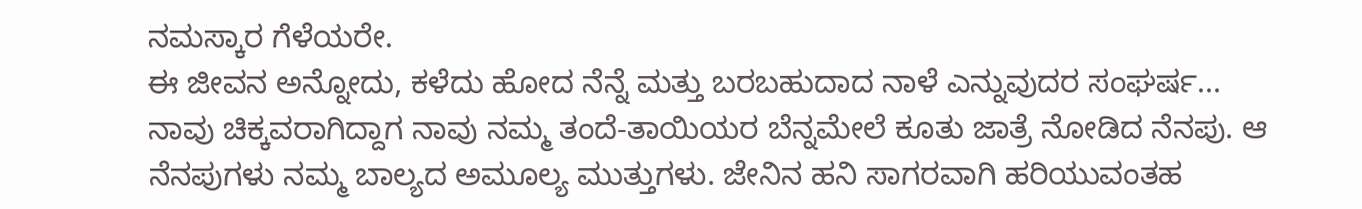ನಮಸ್ಕಾರ ಗೆಳೆಯರೇ.
ಈ ಜೀವನ ಅನ್ನೋದು, ಕಳೆದು ಹೋದ ನೆನ್ನೆ ಮತ್ತು ಬರಬಹುದಾದ ನಾಳೆ ಎನ್ನುವುದರ ಸಂಘರ್ಷ...
ನಾವು ಚಿಕ್ಕವರಾಗಿದ್ದಾಗ ನಾವು ನಮ್ಮ ತಂದೆ-ತಾಯಿಯರ ಬೆನ್ನಮೇಲೆ ಕೂತು ಜಾತ್ರೆ ನೋಡಿದ ನೆನಪು. ಆ ನೆನಪುಗಳು ನಮ್ಮ ಬಾಲ್ಯದ ಅಮೂಲ್ಯ ಮುತ್ತುಗಳು. ಜೇನಿನ ಹನಿ ಸಾಗರವಾಗಿ ಹರಿಯುವಂತಹ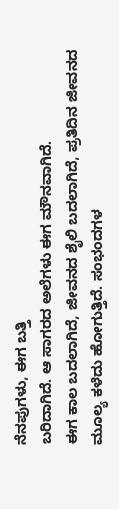ನೆನಪುಗಳು, ಈಗ ಬತ್ತಿ
ಬರಿದಾಗಿದೆ. ಆ ಸಾಗರದ ಅಲೆಗಳು ಈಗ ಮೌನವಾಗಿದೆ.
ಈಗ ಕಾಲ ಬದಲಾಗಿದೆ, ಜೀವನದ ಶೈಲಿ ಬದಲಾಗಿದೆ, ಪ್ರತಿದಿನ ಜೀವನದ ಮೂಲ್ಯ ಕಳೆದು ಹೋಗುತ್ತಿದೆ. ಸಂಭಂದಗಳ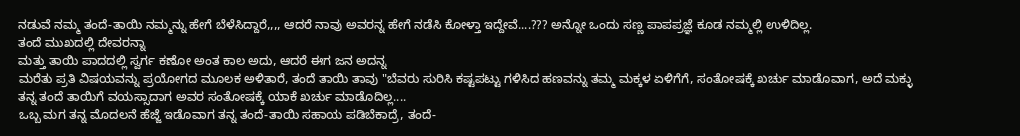ನಡುವೆ ನಮ್ಮ ತಂದೆ-ತಾಯಿ ನಮ್ಮನ್ನು ಹೇಗೆ ಬೆಳೆಸಿದ್ದಾರೆ,,,, ಆದರೆ ನಾವು ಅವರನ್ನ ಹೇಗೆ ನಡೆಸಿ ಕೋಳ್ತಾ ಇದ್ದೇವೆ....??? ಅನ್ನೋ ಒಂದು ಸಣ್ಣ ಪಾಪಪ್ರಜ್ಞೆ ಕೂಡ ನಮ್ಮಲ್ಲಿ ಉಳಿದಿಲ್ಲ.
ತಂದೆ ಮುಖದಲ್ಲಿ ದೇವರನ್ನಾ
ಮತ್ತು ತಾಯಿ ಪಾದದಲ್ಲಿ ಸ್ವರ್ಗ ಕಣೋ ಅಂತ ಕಾಲ ಅದು, ಆದರೆ ಈಗ ಜನ ಅದನ್ನ
ಮರೆತು ಪ್ರತಿ ವಿಷಯವನ್ನು ಪ್ರಯೋಗದ ಮೂಲಕ ಅಳಿತಾರೆ, ತಂದೆ ತಾಯಿ ತಾವು "ಬೆವರು ಸುರಿಸಿ ಕಷ್ಟಪಟ್ಟು ಗಳಿಸಿದ ಹಣವನ್ನು ತಮ್ಮ ಮಕ್ಕಳ ಏಳಿಗೆಗೆ, ಸಂತೋಷಕ್ಕೆ ಖರ್ಚು ಮಾಡೊವಾಗ, ಅದೆ ಮಕ್ಳು ತನ್ನ ತಂದೆ ತಾಯಿಗೆ ವಯಸ್ಸಾದಾಗ ಅವರ ಸಂತೋಷಕ್ಕೆ ಯಾಕೆ ಖರ್ಚು ಮಾಡೊದಿಲ್ಲ....
ಒಬ್ಬ ಮಗ ತನ್ನ ಮೊದಲನೆ ಹೆಜ್ಜೆ ಇಡೊವಾಗ ತನ್ನ ತಂದೆ-ತಾಯಿ ಸಹಾಯ ಪಡಿಬೆಕಾದ್ರೆ, ತಂದೆ-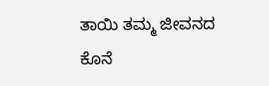ತಾಯಿ ತಮ್ಮ ಜೀವನದ ಕೊನೆ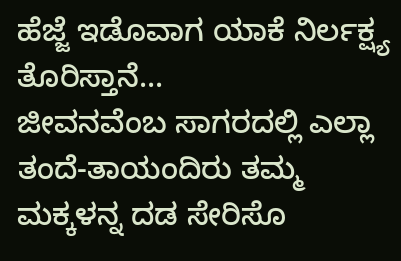ಹೆಜ್ಜೆ ಇಡೊವಾಗ ಯಾಕೆ ನಿರ್ಲಕ್ಷ್ಯ ತೊರಿಸ್ತಾನೆ...
ಜೀವನವೆಂಬ ಸಾಗರದಲ್ಲಿ ಎಲ್ಲಾ ತಂದೆ-ತಾಯಂದಿರು ತಮ್ಮ ಮಕ್ಕಳನ್ನ ದಡ ಸೇರಿಸೊ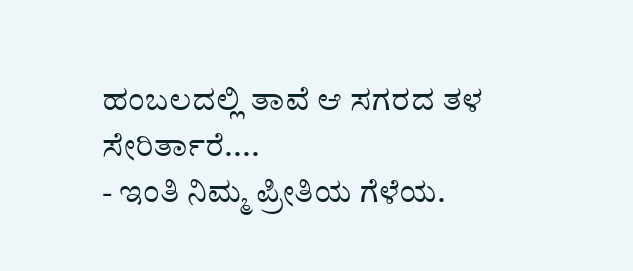ಹಂಬಲದಲ್ಲಿ ತಾವೆ ಆ ಸಗರದ ತಳ ಸೇರಿರ್ತಾರೆ....
- ಇಂತಿ ನಿಮ್ಮ ಪ್ರೀತಿಯ ಗೆಳೆಯ.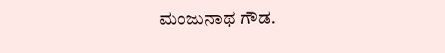ಮಂಜುನಾಥ ಗೌಡ.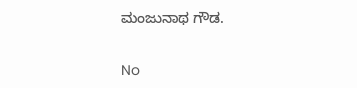ಮಂಜುನಾಥ ಗೌಡ.


No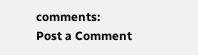comments:
Post a Comment